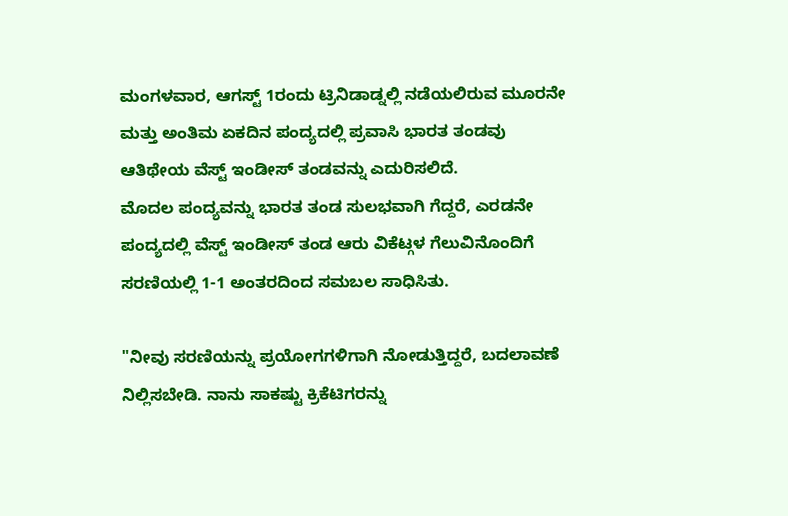ಮಂಗಳವಾರ, ಆಗಸ್ಟ್ 1ರಂದು ಟ್ರಿನಿಡಾಡ್ನಲ್ಲಿ ನಡೆಯಲಿರುವ ಮೂರನೇ ಮತ್ತು ಅಂತಿಮ ಏಕದಿನ ಪಂದ್ಯದಲ್ಲಿ ಪ್ರವಾಸಿ ಭಾರತ ತಂಡವು ಆತಿಥೇಯ ವೆಸ್ಟ್ ಇಂಡೀಸ್ ತಂಡವನ್ನು ಎದುರಿಸಲಿದೆ.
ಮೊದಲ ಪಂದ್ಯವನ್ನು ಭಾರತ ತಂಡ ಸುಲಭವಾಗಿ ಗೆದ್ದರೆ, ಎರಡನೇ ಪಂದ್ಯದಲ್ಲಿ ವೆಸ್ಟ್ ಇಂಡೀಸ್ ತಂಡ ಆರು ವಿಕೆಟ್ಗಳ ಗೆಲುವಿನೊಂದಿಗೆ ಸರಣಿಯಲ್ಲಿ 1-1 ಅಂತರದಿಂದ ಸಮಬಲ ಸಾಧಿಸಿತು.

"ನೀವು ಸರಣಿಯನ್ನು ಪ್ರಯೋಗಗಳಿಗಾಗಿ ನೋಡುತ್ತಿದ್ದರೆ, ಬದಲಾವಣೆ ನಿಲ್ಲಿಸಬೇಡಿ. ನಾನು ಸಾಕಷ್ಟು ಕ್ರಿಕೆಟಿಗರನ್ನು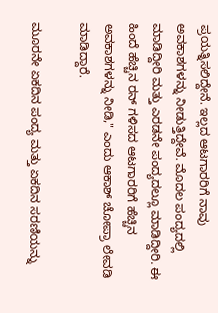ಪ್ರಯತ್ನಿಸಲಿದ್ದೇನೆ. ಇಲ್ಲದ ಆಟಗಾರರಿಗೆ ನಾವು ಅವಕಾಶಗಳನ್ನು ನೀಡುತ್ತಿದ್ದೇವೆ. ಮೊದಲ ಪಂದ್ಯದಲ್ಲಿ ಮಾಡಿದ್ದೀರಿ ಮತ್ತು ಎರಡನೇ ಪಂದ್ಯದಲ್ಲೂ ಮಾಡಿದ್ದೀರಿ. ಈ ಹಿಂದೆ ಹೆಚ್ಚಿನ ರನ್ ಗಳಿಸದ ಆಟಗಾರರಿಗೆ ಹೆಚ್ಚಿನ ಅವಕಾಶಗಳನ್ನು ನೀಡಿ," ಎಂದು ಆಕಾಶ್ ಚೋಪ್ರಾ ಲೇವಡಿ ಮಾಡಿದ್ದಾರೆ.

ಮೂರನೇ ಏಕದಿನ ಪಂದ್ಯ ಮತ್ತು ಏಕದಿನ ಸರಣಿಯನ್ನು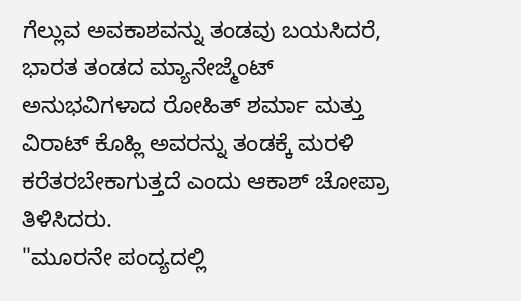ಗೆಲ್ಲುವ ಅವಕಾಶವನ್ನು ತಂಡವು ಬಯಸಿದರೆ, ಭಾರತ ತಂಡದ ಮ್ಯಾನೇಜ್ಮೆಂಟ್ ಅನುಭವಿಗಳಾದ ರೋಹಿತ್ ಶರ್ಮಾ ಮತ್ತು ವಿರಾಟ್ ಕೊಹ್ಲಿ ಅವರನ್ನು ತಂಡಕ್ಕೆ ಮರಳಿ ಕರೆತರಬೇಕಾಗುತ್ತದೆ ಎಂದು ಆಕಾಶ್ ಚೋಪ್ರಾ ತಿಳಿಸಿದರು.
"ಮೂರನೇ ಪಂದ್ಯದಲ್ಲಿ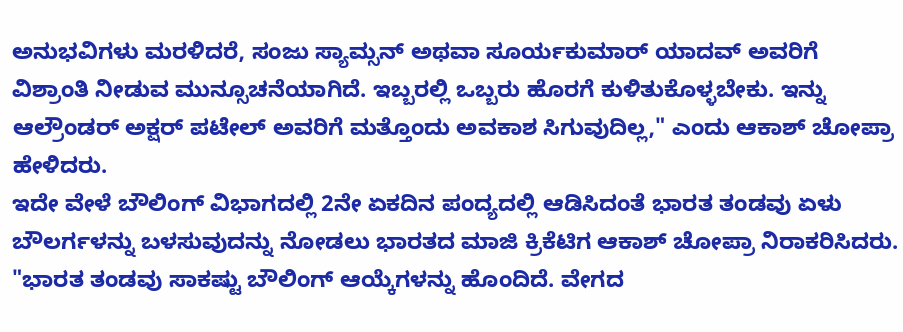ಅನುಭವಿಗಳು ಮರಳಿದರೆ, ಸಂಜು ಸ್ಯಾಮ್ಸನ್ ಅಥವಾ ಸೂರ್ಯಕುಮಾರ್ ಯಾದವ್ ಅವರಿಗೆ ವಿಶ್ರಾಂತಿ ನೀಡುವ ಮುನ್ಸೂಚನೆಯಾಗಿದೆ. ಇಬ್ಬರಲ್ಲಿ ಒಬ್ಬರು ಹೊರಗೆ ಕುಳಿತುಕೊಳ್ಳಬೇಕು. ಇನ್ನು ಆಲ್ರೌಂಡರ್ ಅಕ್ಷರ್ ಪಟೇಲ್ ಅವರಿಗೆ ಮತ್ತೊಂದು ಅವಕಾಶ ಸಿಗುವುದಿಲ್ಲ," ಎಂದು ಆಕಾಶ್ ಚೋಪ್ರಾ ಹೇಳಿದರು.
ಇದೇ ವೇಳೆ ಬೌಲಿಂಗ್ ವಿಭಾಗದಲ್ಲಿ 2ನೇ ಏಕದಿನ ಪಂದ್ಯದಲ್ಲಿ ಆಡಿಸಿದಂತೆ ಭಾರತ ತಂಡವು ಏಳು ಬೌಲರ್ಗಳನ್ನು ಬಳಸುವುದನ್ನು ನೋಡಲು ಭಾರತದ ಮಾಜಿ ಕ್ರಿಕೆಟಿಗ ಆಕಾಶ್ ಚೋಪ್ರಾ ನಿರಾಕರಿಸಿದರು.
"ಭಾರತ ತಂಡವು ಸಾಕಷ್ಟು ಬೌಲಿಂಗ್ ಆಯ್ಕೆಗಳನ್ನು ಹೊಂದಿದೆ. ವೇಗದ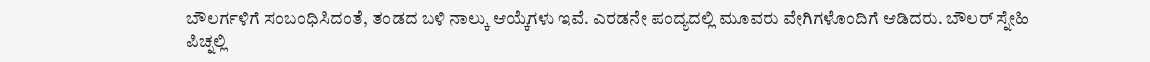ಬೌಲರ್ಗಳಿಗೆ ಸಂಬಂಧಿಸಿದಂತೆ, ತಂಡದ ಬಳಿ ನಾಲ್ಕು ಆಯ್ಕೆಗಳು ಇವೆ. ಎರಡನೇ ಪಂದ್ಯದಲ್ಲಿ ಮೂವರು ವೇಗಿಗಳೊಂದಿಗೆ ಆಡಿದರು. ಬೌಲರ್ ಸ್ನೇಹಿ ಪಿಚ್ನಲ್ಲಿ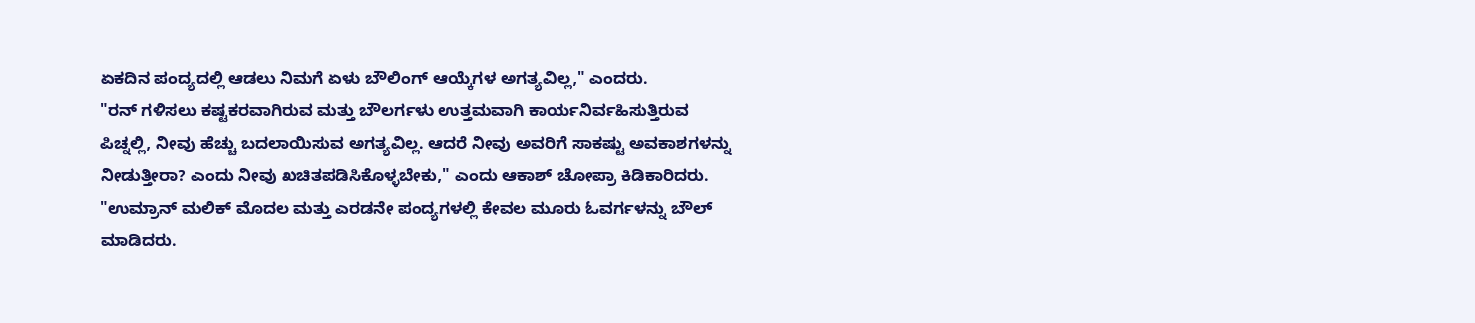ಏಕದಿನ ಪಂದ್ಯದಲ್ಲಿ ಆಡಲು ನಿಮಗೆ ಏಳು ಬೌಲಿಂಗ್ ಆಯ್ಕೆಗಳ ಅಗತ್ಯವಿಲ್ಲ," ಎಂದರು.
"ರನ್ ಗಳಿಸಲು ಕಷ್ಟಕರವಾಗಿರುವ ಮತ್ತು ಬೌಲರ್ಗಳು ಉತ್ತಮವಾಗಿ ಕಾರ್ಯನಿರ್ವಹಿಸುತ್ತಿರುವ ಪಿಚ್ನಲ್ಲಿ, ನೀವು ಹೆಚ್ಚು ಬದಲಾಯಿಸುವ ಅಗತ್ಯವಿಲ್ಲ. ಆದರೆ ನೀವು ಅವರಿಗೆ ಸಾಕಷ್ಟು ಅವಕಾಶಗಳನ್ನು ನೀಡುತ್ತೀರಾ? ಎಂದು ನೀವು ಖಚಿತಪಡಿಸಿಕೊಳ್ಳಬೇಕು," ಎಂದು ಆಕಾಶ್ ಚೋಪ್ರಾ ಕಿಡಿಕಾರಿದರು.
"ಉಮ್ರಾನ್ ಮಲಿಕ್ ಮೊದಲ ಮತ್ತು ಎರಡನೇ ಪಂದ್ಯಗಳಲ್ಲಿ ಕೇವಲ ಮೂರು ಓವರ್ಗಳನ್ನು ಬೌಲ್ ಮಾಡಿದರು.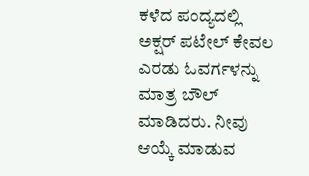ಕಳೆದ ಪಂದ್ಯದಲ್ಲಿ ಅಕ್ಷರ್ ಪಟೇಲ್ ಕೇವಲ ಎರಡು ಓವರ್ಗಳನ್ನು ಮಾತ್ರ ಬೌಲ್ ಮಾಡಿದರು. ನೀವು ಆಯ್ಕೆ ಮಾಡುವ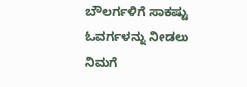ಬೌಲರ್ಗಳಿಗೆ ಸಾಕಷ್ಟು ಓವರ್ಗಳನ್ನು ನೀಡಲು ನಿಮಗೆ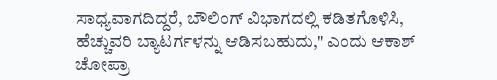ಸಾಧ್ಯವಾಗದಿದ್ದರೆ, ಬೌಲಿಂಗ್ ವಿಭಾಗದಲ್ಲಿ ಕಡಿತಗೊಳಿಸಿ, ಹೆಚ್ಚುವರಿ ಬ್ಯಾಟರ್ಗಳನ್ನು ಆಡಿಸಬಹುದು," ಎಂದು ಆಕಾಶ್ ಚೋಪ್ರಾ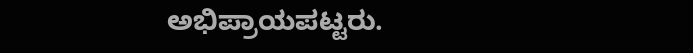ಅಭಿಪ್ರಾಯಪಟ್ಟರು.